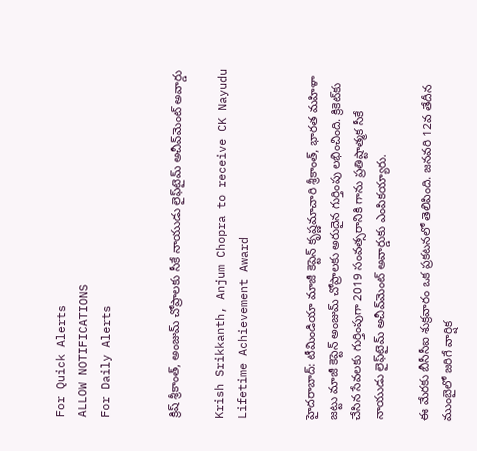For Quick Alerts
ALLOW NOTIFICATIONS
For Daily Alerts


క్రిష్ శ్రీకాంత్, అంజుమ్‌ చోప్రాలకు సీకే నాయుడు లైఫ్‌టైమ్ అచీవ్‌మెంట్ అవార్డు

Krish Srikkanth, Anjum Chopra to receive CK Nayudu Lifetime Achievement Award


హైదరాబాద్: టీమిండియా మాజీ కెప్టెన్ కృష్ణమాచారి శ్రీకాంత్‌, భారత మహిళా జట్టు మాజీ కెప్టెన్ అంజుమ్‌ చోప్రాలకు అరుదైన గుర్తింపు లభించింది. క్రికెట్‌కు చేసిన సేవలకు గుర్తింపుగా 2019 సంవత్సరానికి గాను ప్రతిష్టాత్మక సీకే నాయుడు లైఫ్‌టైమ్ అచీవ్‌మెంట్ అవార్డుకు ఎంపికయ్యారు.

ఈ మేరకు బీసీసీఐ శుక్రవారం ఒక ప్రకటనలో తెలిపింది. జనవరి 12వ తేదీన ముంబైలో జరిగే వార్షిక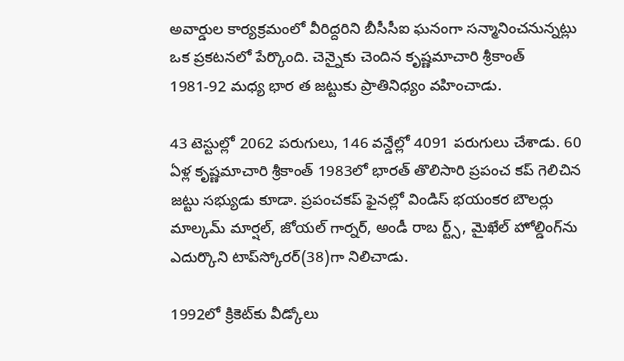అవార్డుల కార్యక్రమంలో వీరిద్దరిని బీసీసీఐ ఘనంగా సన్మానించనున్నట్లు ఒక ప్రకటనలో పేర్కొంది. చెన్నైకు చెందిన కృష్ణమాచారి శ్రీకాంత్‌ 1981-92 మధ్య భార త జట్టుకు ప్రాతినిధ్యం వహించాడు.

43 టెస్టుల్లో 2062 పరుగులు, 146 వన్డేల్లో 4091 పరుగులు చేశాడు. 60 ఏళ్ల కృష్ణమాచారి శ్రీకాంత్‌ 1983లో భారత్ తొలిసారి ప్రపంచ కప్‌ గెలిచిన జట్టు సభ్యుడు కూడా. ప్రపంచకప్ ఫైనల్లో విండిస్ భయంకర బౌలర్లు మాల్కమ్ మార్షల్, జోయల్ గార్నర్, అండీ రాబ ర్ట్స్, మైఖేల్ హోల్డింగ్‌ను ఎదుర్కొని టాప్‌స్కోరర్(38)గా నిలిచాడు.

1992లో క్రికెట్‌కు వీడ్కోలు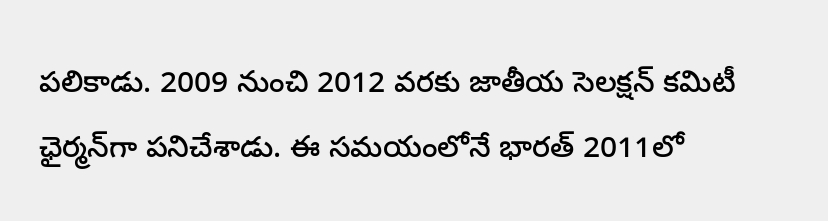పలికాడు. 2009 నుంచి 2012 వరకు జాతీయ సెలక్షన్‌ కమిటీ ఛైర్మన్‌గా పనిచేశాడు. ఈ సమయంలోనే భారత్‌ 2011లో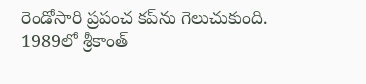రెండోసారి ప్రపంచ కప్‌ను గెలుచుకుంది. 1989లో శ్రీకాంత్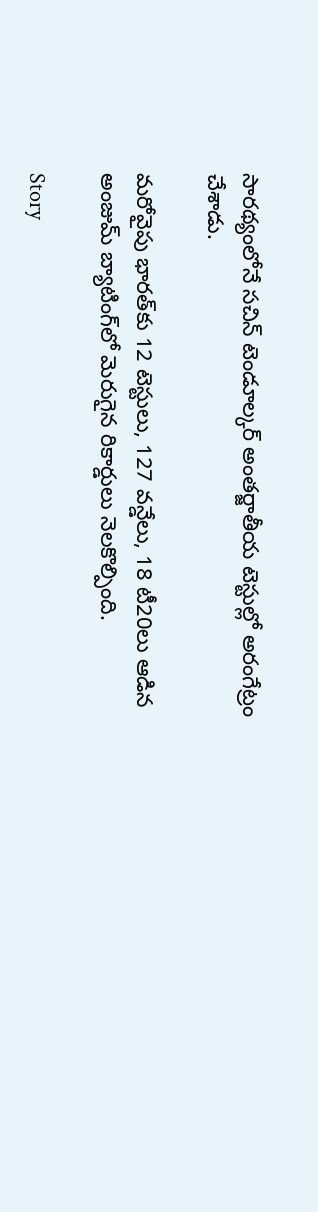సారథ్యంలోనే సచిన్‌ టెండూల్కర్‌ అంతర్జాతీయ టెస్టుల్లో అరంగేట్రం చేశాడు.

మరోవైపు భారత్‌కు 12 టెస్టులు, 127 వన్డేలు, 18 టీ20లు ఆడిన అంజుమ్ బ్యాటింగ్‌లో మెరుగైన రికార్డులు నెలకొల్పింది.

Story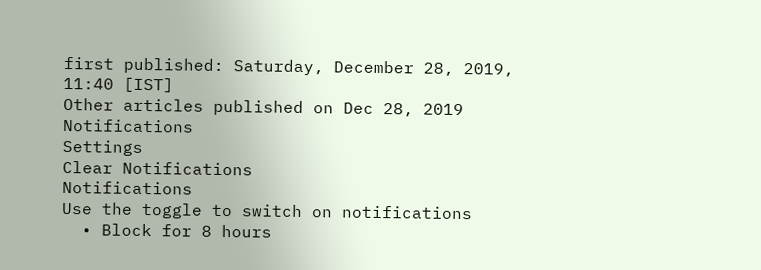first published: Saturday, December 28, 2019, 11:40 [IST]
Other articles published on Dec 28, 2019
Notifications
Settings
Clear Notifications
Notifications
Use the toggle to switch on notifications
  • Block for 8 hours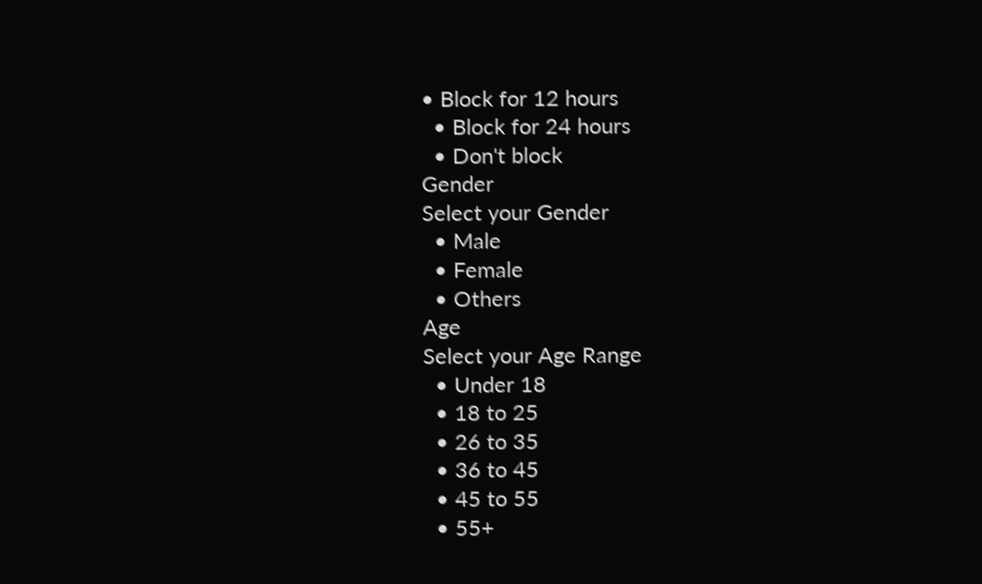• Block for 12 hours
  • Block for 24 hours
  • Don't block
Gender
Select your Gender
  • Male
  • Female
  • Others
Age
Select your Age Range
  • Under 18
  • 18 to 25
  • 26 to 35
  • 36 to 45
  • 45 to 55
  • 55+